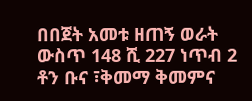በበጀት አመቱ ዘጠኝ ወራት ውስጥ 148 ሺ 227 ነጥብ 2 ቶን ቡና ፣ቅመማ ቅመምና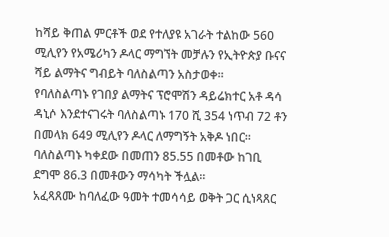ከሻይ ቅጠል ምርቶች ወደ የተለያዩ አገራት ተልከው 560 ሚሊየን የአሜሪካን ዶላር ማግኘት መቻሉን የኢትዮጵያ ቡናና ሻይ ልማትና ግብይት ባለስልጣን አስታወቀ፡፡
የባለስልጣኑ የገበያ ልማትና ፕሮሞሽን ዳይሬክተር አቶ ዳሳ ዳኒሶ እንደተናገሩት ባለስልጣኑ 170 ሺ 354 ነጥብ 72 ቶን በመላክ 649 ሚሊየን ዶላር ለማግኝት አቅዶ ነበር፡፡
ባለስልጣኑ ካቀደው በመጠን 85.55 በመቶው ከገቢ ደግሞ 86.3 በመቶውን ማሳካት ችሏል፡፡
አፈጻጸሙ ከባለፈው ዓመት ተመሳሳይ ወቅት ጋር ሲነጻጸር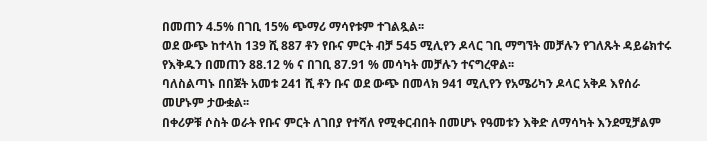በመጠን 4.5% በገቢ 15% ጭማሪ ማሳየቱም ተገልጿል፡፡
ወደ ውጭ ከተላከ 139 ሺ 887 ቶን የቡና ምርት ብቻ 545 ሚሊየን ዶላር ገቢ ማግኘት መቻሉን የገለጹት ዳይሬክተሩ የእቅዱን በመጠን 88.12 % ና በገቢ 87.91 % መሳካት መቻሉን ተናግረዋል፡፡
ባለስልጣኑ በበጀት አመቱ 241 ሺ ቶን ቡና ወደ ውጭ በመላክ 941 ሚሊየን የአሜሪካን ዶላር አቅዶ እየሰራ መሆኑም ታውቋል፡፡
በቀሪዎቹ ሶስት ወራት የቡና ምርት ለገበያ የተሻለ የሚቀርብበት በመሆኑ የዓመቱን እቅድ ለማሳካት እንደሚቻልም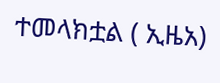ተመላክቷል ( ኢዜአ)